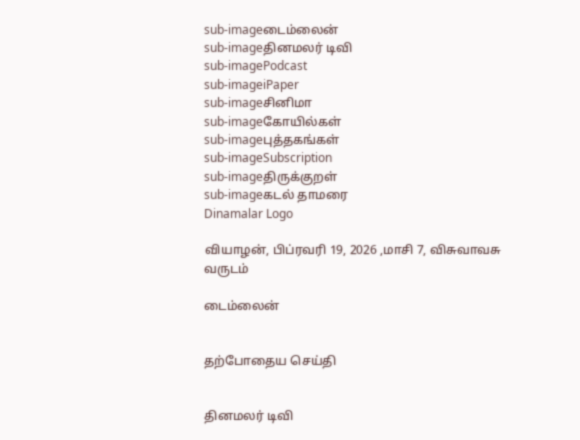sub-imageடைம்லைன்
sub-imageதினமலர் டிவி
sub-imagePodcast
sub-imageiPaper
sub-imageசினிமா
sub-imageகோயில்கள்
sub-imageபுத்தகங்கள்
sub-imageSubscription
sub-imageதிருக்குறள்
sub-imageகடல் தாமரை
Dinamalar Logo

வியாழன், பிப்ரவரி 19, 2026 ,மாசி 7, விசுவாவசு வருடம்

டைம்லைன்


தற்போதைய செய்தி


தினமலர் டிவி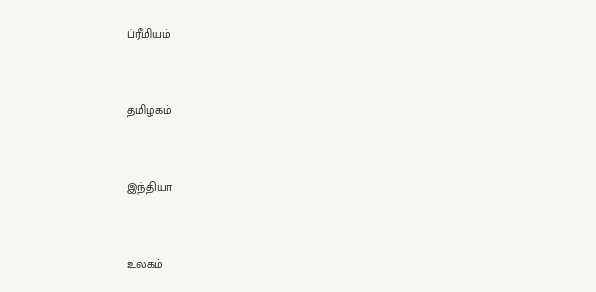ப்ரீமியம்


தமிழகம்


இந்தியா


உலகம்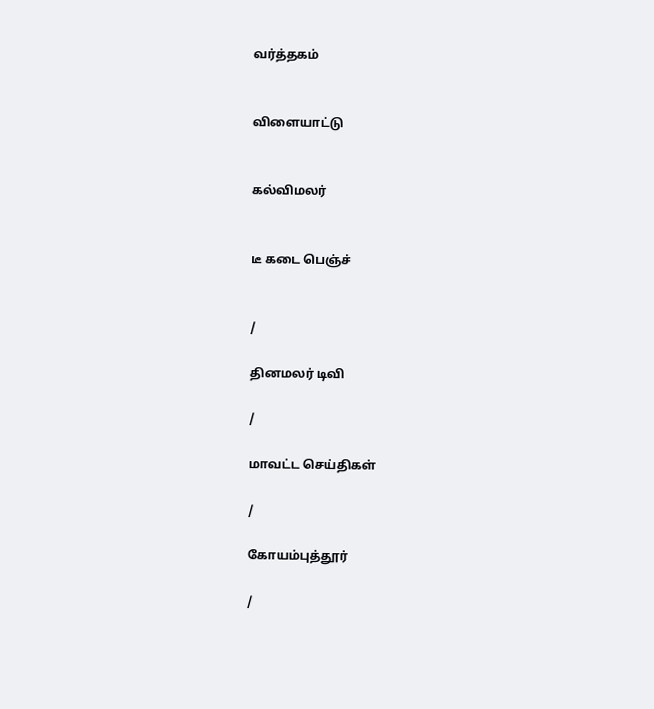வர்த்தகம்


விளையாட்டு


கல்விமலர்


டீ கடை பெஞ்ச்


/

தினமலர் டிவி

/

மாவட்ட செய்திகள்

/

கோயம்புத்தூர்

/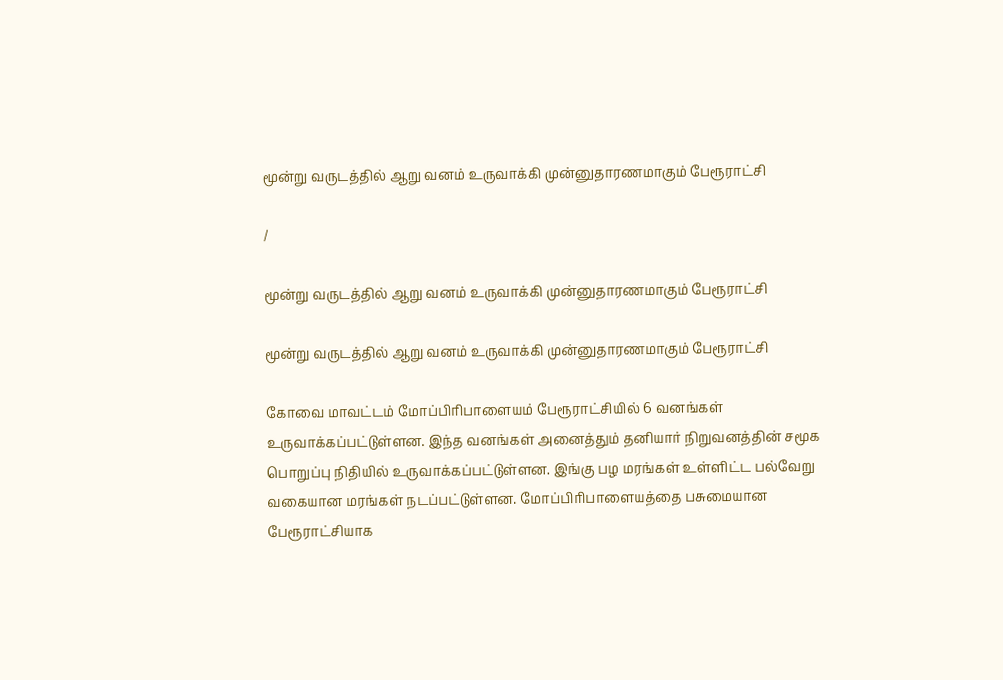மூன்று வருடத்தில் ஆறு வனம் உருவாக்கி முன்னுதாரணமாகும் பேரூராட்சி

/

மூன்று வருடத்தில் ஆறு வனம் உருவாக்கி முன்னுதாரணமாகும் பேரூராட்சி

மூன்று வருடத்தில் ஆறு வனம் உருவாக்கி முன்னுதாரணமாகும் பேரூராட்சி

கோவை மாவட்டம் மோப்பிரிபாளையம் பேரூராட்சியில் 6 வனங்கள் உருவாக்கப்பட்டுள்ளன. இந்த வனங்கள் அனைத்தும் தனியார் நிறுவனத்தின் சமூக பொறுப்பு நிதியில் உருவாக்கப்பட்டுள்ளன. இங்கு பழ மரங்கள் உள்ளிட்ட பல்வேறு வகையான மரங்கள் நடப்பட்டுள்ளன. மோப்பிரிபாளையத்தை பசுமையான பேரூராட்சியாக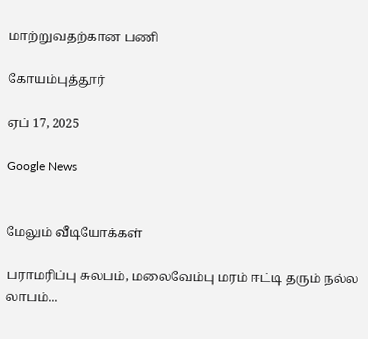மாற்றுவதற்கான பணி

கோயம்புத்தூர்

ஏப் 17, 2025

Google News


மேலும் வீடியோக்கள்

பராமரிப்பு சுலபம், மலைவேம்பு மரம் ஈட்டி தரும் நல்ல லாபம்...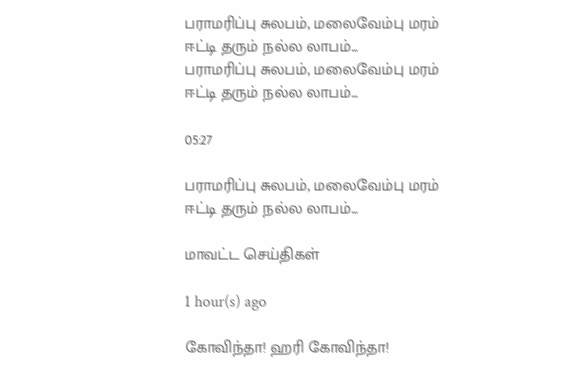பராமரிப்பு சுலபம், மலைவேம்பு மரம் ஈட்டி தரும் நல்ல லாபம்...
பராமரிப்பு சுலபம், மலைவேம்பு மரம் ஈட்டி தரும் நல்ல லாபம்...

05:27

பராமரிப்பு சுலபம், மலைவேம்பு மரம் ஈட்டி தரும் நல்ல லாபம்...

மாவட்ட செய்திகள்

1 hour(s) ago

கோவிந்தா! ஹரி கோவிந்தா!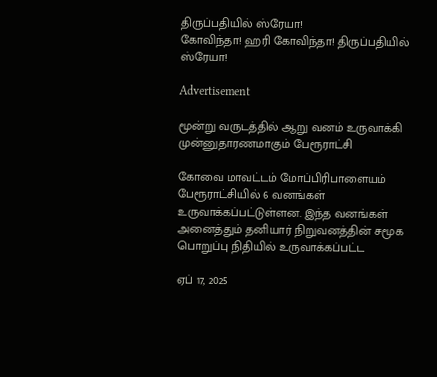திருப்பதியில் ஸ்ரேயா!
கோவிந்தா! ஹரி கோவிந்தா! திருப்பதியில் ஸ்ரேயா!

Advertisement

மூன்று வருடத்தில் ஆறு வனம் உருவாக்கி முன்னுதாரணமாகும் பேரூராட்சி

கோவை மாவட்டம் மோப்பிரிபாளையம் பேரூராட்சியில் 6 வனங்கள் உருவாக்கப்பட்டுள்ளன. இந்த வனங்கள் அனைத்தும் தனியார் நிறுவனத்தின் சமூக பொறுப்பு நிதியில் உருவாக்கப்பட்ட

ஏப் 17, 2025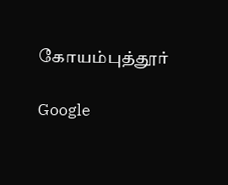கோயம்புத்தூர்

Google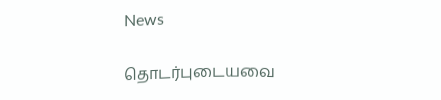News

தொடர்புடையவை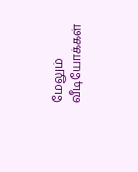மேலும் வீடியோக்கள்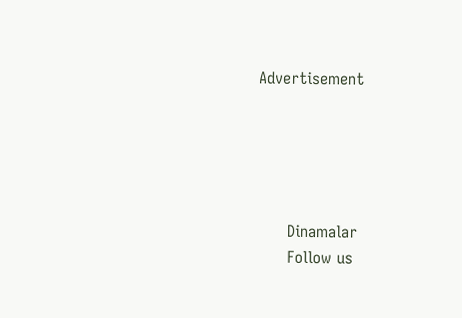Advertisement





      Dinamalar
      Follow us